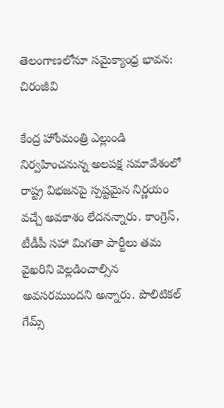తెలంగాణలోనూ సమైక్యాంధ్ర భావన: చిరంజీవి

కేంద్ర హోంమంత్రి ఎల్లుండి నిర్వహించనున్న అలపక్ష సమావేశంలో రాష్ట్ర విభజనపై స్పష్టమైన నిర్ణయం వచ్చే అవకాశం లేదనన్నారు. కాంగ్రెస్, టీడీపీ సహా మిగతా పార్టీలు తమ వైఖరిని వెల్లడించాల్సిన అవసరముందని అన్నారు. పొలిటికల్ గేమ్స్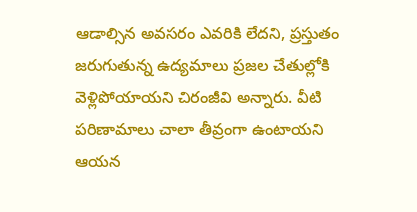ఆడాల్సిన అవసరం ఎవరికి లేదని, ప్రస్తుతం జరుగుతున్న ఉద్యమాలు ప్రజల చేతుల్లోకి వెళ్లిపోయాయని చిరంజీవి అన్నారు. వీటి పరిణామాలు చాలా తీవ్రంగా ఉంటాయని ఆయన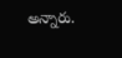అన్నారు.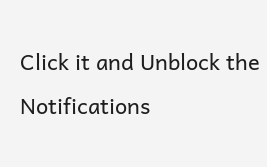Click it and Unblock the Notifications